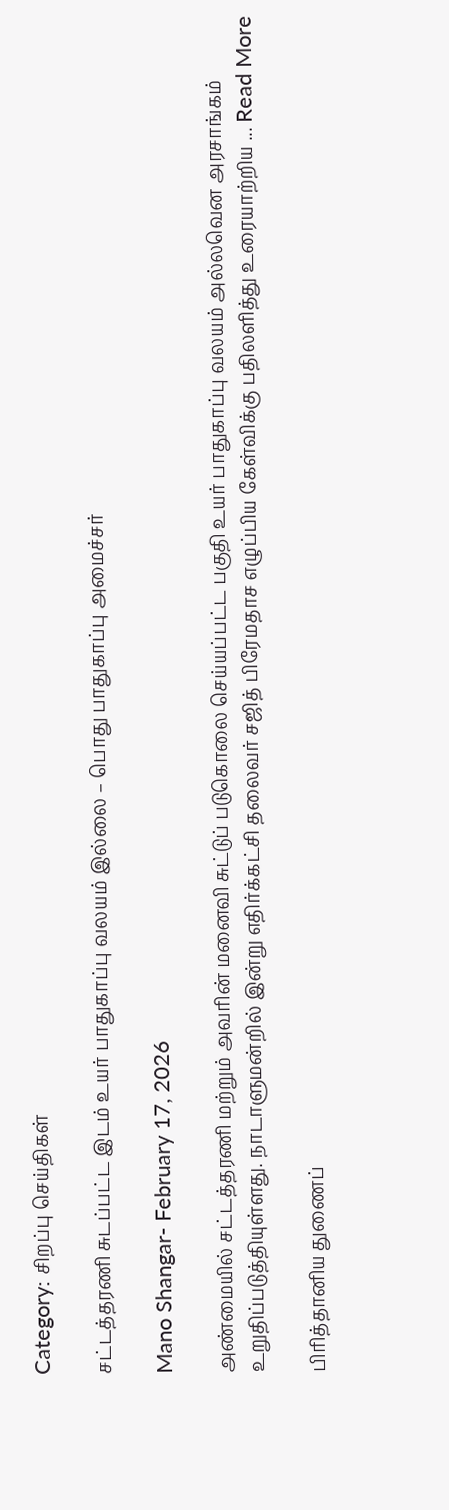Category: சிறப்பு செய்திகள்

சட்டத்தரணி சுடப்பட்ட இடம் உயர் பாதுகாப்பு வலயம் இல்லை – பொது பாதுகாப்பு அமைச்சர்

Mano Shangar- February 17, 2026

அண்மையில் சட்டத்தரணி மற்றும் அவரின் மனைவி சுட்டுப் படுகொலை செய்யப்பட்ட பகுதி உயர் பாதுகாப்பு வலயம் அல்லவென அரசாங்கம் உறுதிப்படுத்தியுள்ளது. நாடாளுமன்றில் இன்று எதிர்க்கட்சி தலைவர் சஜித் பிரேமதாச எழுப்பிய கேள்விக்கு பதிலளித்து உரையாற்றிய ... Read More

பிரித்தானிய துணைப்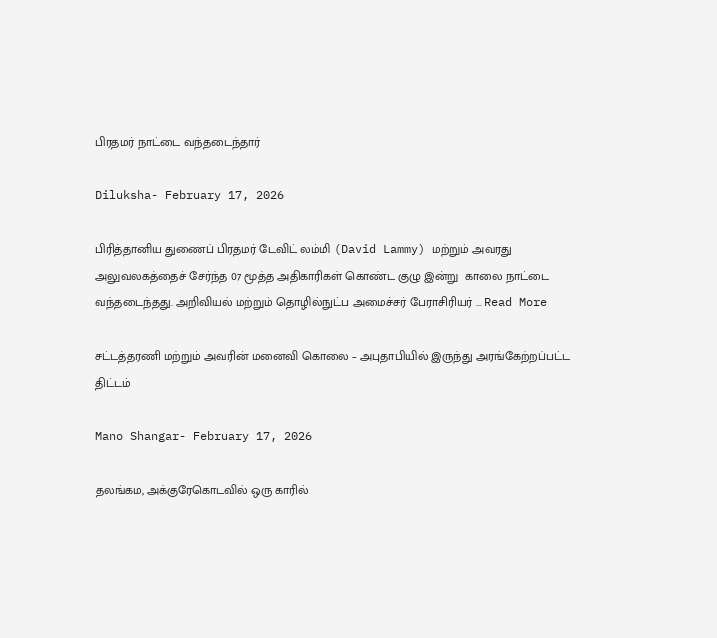பிரதமர் நாட்டை வந்தடைந்தார்

Diluksha- February 17, 2026

பிரித்தானிய துணைப் பிரதமர் டேவிட் லம்மி (David Lammy) மற்றும் அவரது  அலுவலகத்தைச் சேர்ந்த 07 மூத்த அதிகாரிகள் கொண்ட குழு இன்று  காலை நாட்டை வந்தடைந்தது. அறிவியல் மற்றும் தொழில்நுட்ப அமைச்சர் பேராசிரியர் ... Read More

சட்டத்தரணி மற்றும் அவரின் மனைவி கொலை – அபுதாபியில் இருந்து அரங்கேற்றப்பட்ட திட்டம்

Mano Shangar- February 17, 2026

தலங்கம, அக்குரேகொடவில் ஒரு காரில்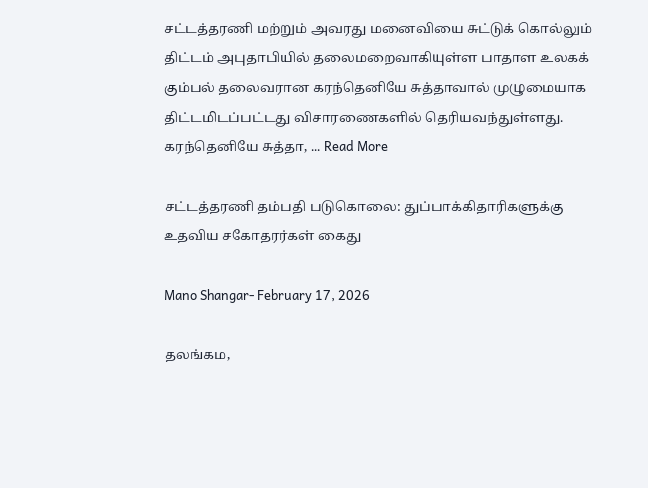சட்டத்தரணி மற்றும் அவரது மனைவியை சுட்டுக் கொல்லும் திட்டம் அபுதாபியில் தலைமறைவாகியுள்ள பாதாள உலகக் கும்பல் தலைவரான கரந்தெனியே சுத்தாவால் முழுமையாக திட்டமிடப்பட்டது விசாரணைகளில் தெரியவந்துள்ளது. கரந்தெனியே சுத்தா, ... Read More

சட்டத்தரணி தம்பதி படுகொலை: துப்பாக்கிதாரிகளுக்கு உதவிய சகோதரர்கள் கைது

Mano Shangar- February 17, 2026

தலங்கம,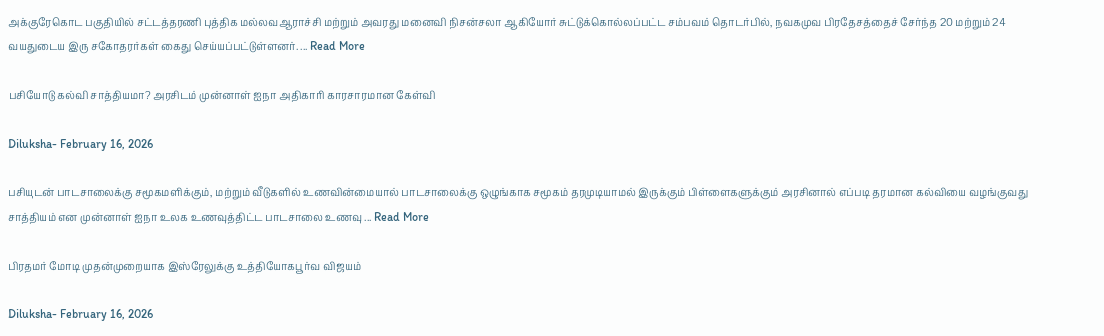அக்குரேகொட பகுதியில் சட்டத்தரணி புத்திக மல்லவஆராச்சி மற்றும் அவரது மனைவி நிசன்சலா ஆகியோர் சுட்டுக்கொல்லப்பட்ட சம்பவம் தொடர்பில், நவகமுவ பிரதேசத்தைச் சேர்ந்த 20 மற்றும் 24 வயதுடைய இரு சகோதரர்கள் கைது செய்யப்பட்டுள்ளனர். ... Read More

பசியோடு கல்வி சாத்தியமா? அரசிடம் முன்னாள் ஐநா அதிகாரி காரசாரமான கேள்வி

Diluksha- February 16, 2026

பசியுடன் பாடசாலைக்கு சமூகமளிக்கும், மற்றும் வீடுகளில் உணவின்மையால் பாடசாலைக்கு ஒழுங்காக சமூகம் தரமுடியாமல் இருக்கும் பிள்ளைகளுக்கும் அரசினால் எப்படி தரமான கல்வியை வழங்குவது சாத்தியம் என முன்னாள் ஐநா உலக உணவுத்திட்ட பாடசாலை உணவு ... Read More

பிரதமர் மோடி முதன்முறையாக இஸ்ரேலுக்கு உத்தியோகபூர்வ விஜயம்

Diluksha- February 16, 2026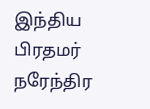இந்திய பிரதமர் நரேந்திர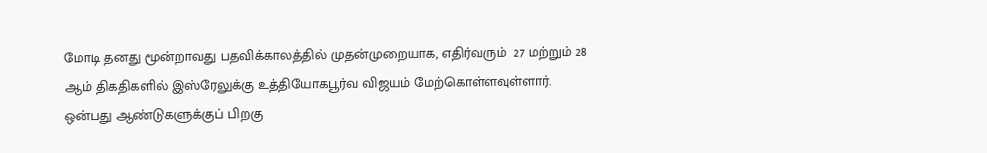மோடி தனது மூன்றாவது பதவிக்காலத்தில் முதன்முறையாக, எதிர்வரும்  27 மற்றும் 28 ஆம் திகதிகளில் இஸ்ரேலுக்கு உத்தியோகபூர்வ விஜயம் மேற்கொள்ளவுள்ளார். ஒன்பது ஆண்டுகளுக்குப் பிறகு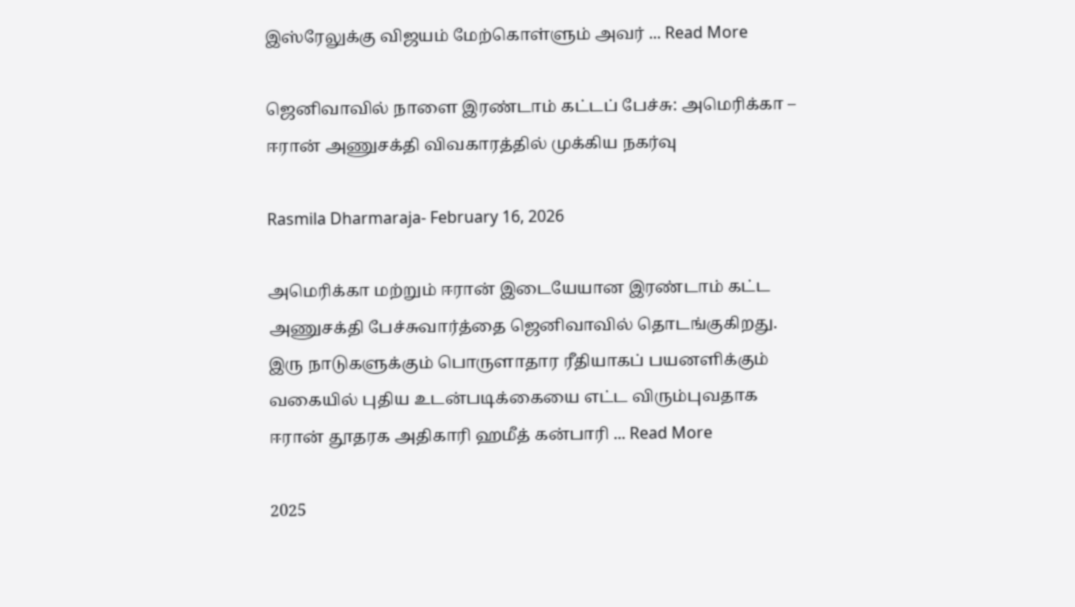இஸ்ரேலுக்கு விஜயம் மேற்கொள்ளும் அவர் ... Read More

ஜெனிவாவில் நாளை இரண்டாம் கட்டப் பேச்சு: அமெரிக்கா – ஈரான் அணுசக்தி விவகாரத்தில் முக்கிய நகர்வு

Rasmila Dharmaraja- February 16, 2026

அமெரிக்கா மற்றும் ஈரான் இடையேயான இரண்டாம் கட்ட அணுசக்தி பேச்சுவார்த்தை ஜெனிவாவில் தொடங்குகிறது. இரு நாடுகளுக்கும் பொருளாதார ரீதியாகப் பயனளிக்கும் வகையில் புதிய உடன்படிக்கையை எட்ட விரும்புவதாக ஈரான் தூதரக அதிகாரி ஹமீத் கன்பாரி ... Read More

2025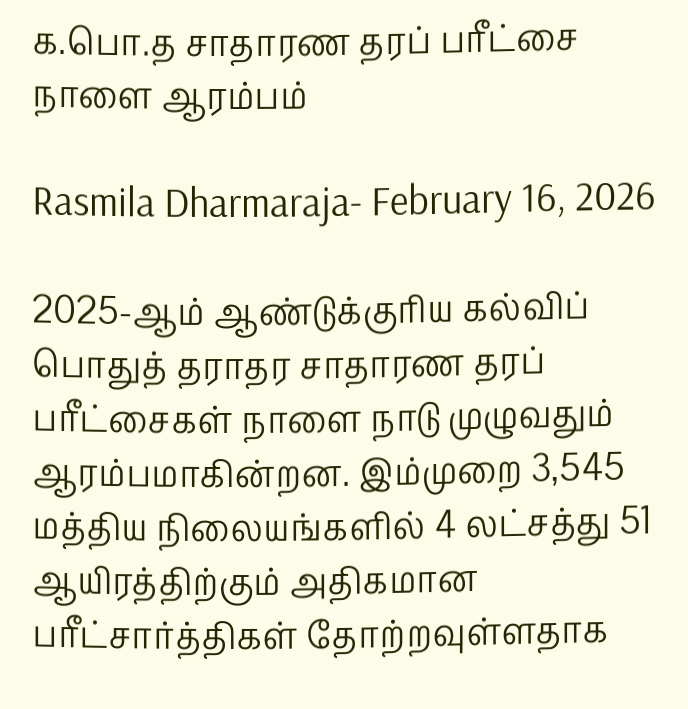க.பொ.த சாதாரண தரப் பரீட்சை நாளை ஆரம்பம்

Rasmila Dharmaraja- February 16, 2026

2025-ஆம் ஆண்டுக்குரிய கல்விப் பொதுத் தராதர சாதாரண தரப் பரீட்சைகள் நாளை நாடு முழுவதும் ஆரம்பமாகின்றன. இம்முறை 3,545 மத்திய நிலையங்களில் 4 லட்சத்து 51 ஆயிரத்திற்கும் அதிகமான பரீட்சார்த்திகள் தோற்றவுள்ளதாக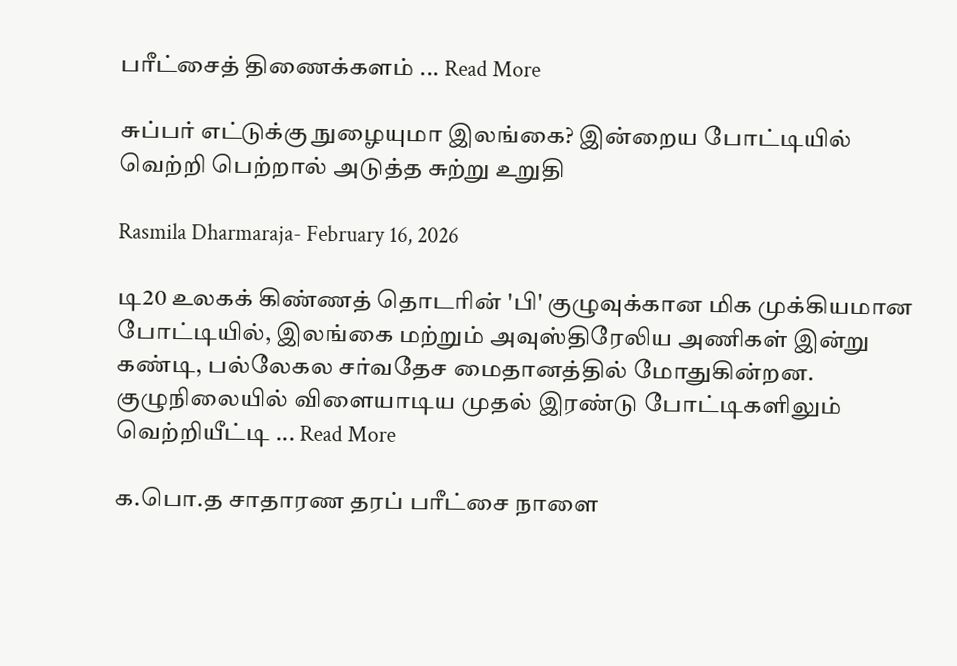பரீட்சைத் திணைக்களம் ... Read More

சுப்பர் எட்டுக்கு நுழையுமா இலங்கை? இன்றைய போட்டியில் வெற்றி பெற்றால் அடுத்த சுற்று உறுதி

Rasmila Dharmaraja- February 16, 2026

டி20 உலகக் கிண்ணத் தொடரின் 'பி' குழுவுக்கான மிக முக்கியமான போட்டியில், இலங்கை மற்றும் அவுஸ்திரேலிய அணிகள் இன்று கண்டி, பல்லேகல சர்வதேச மைதானத்தில் மோதுகின்றன. குழுநிலையில் விளையாடிய முதல் இரண்டு போட்டிகளிலும் வெற்றியீட்டி ... Read More

க.பொ.த சாதாரண தரப் பரீட்சை நாளை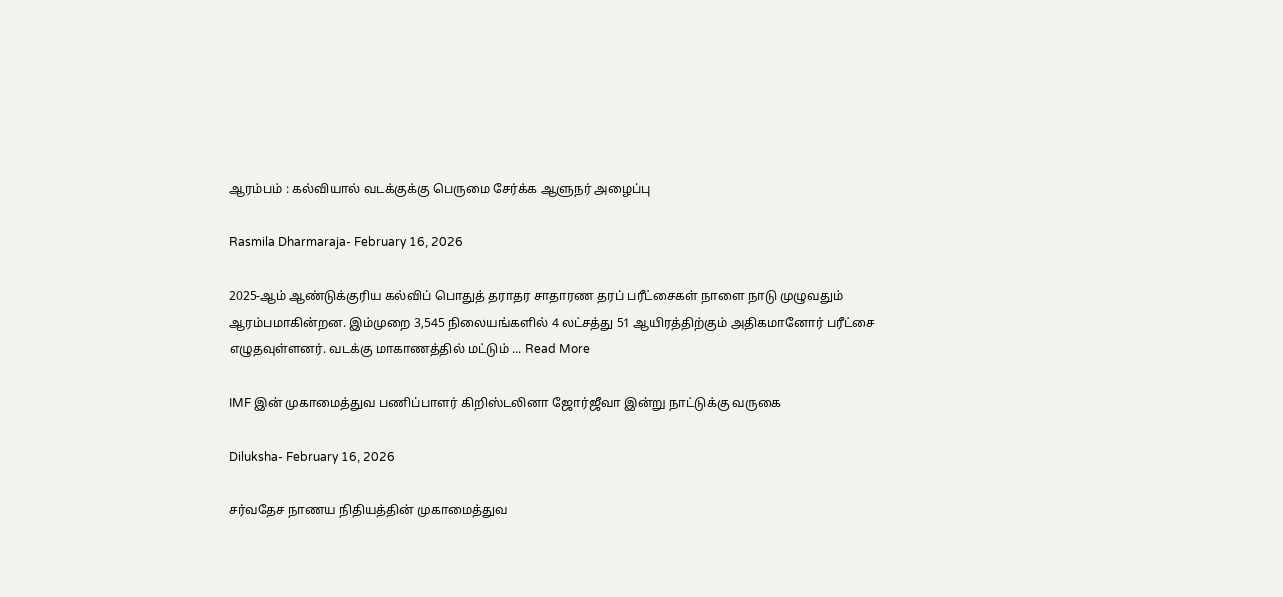ஆரம்பம் : கல்வியால் வடக்குக்கு பெருமை சேர்க்க ஆளுநர் அழைப்பு

Rasmila Dharmaraja- February 16, 2026

2025-ஆம் ஆண்டுக்குரிய கல்விப் பொதுத் தராதர சாதாரண தரப் பரீட்சைகள் நாளை நாடு முழுவதும் ஆரம்பமாகின்றன. இம்முறை 3,545 நிலையங்களில் 4 லட்சத்து 51 ஆயிரத்திற்கும் அதிகமானோர் பரீட்சை எழுதவுள்ளனர். வடக்கு மாகாணத்தில் மட்டும் ... Read More

IMF இன் முகாமைத்துவ பணிப்பாளர் கிறிஸ்டலினா ஜோர்ஜீவா இன்று நாட்டுக்கு வருகை

Diluksha- February 16, 2026

சர்வதேச நாணய நிதியத்தின் முகாமைத்துவ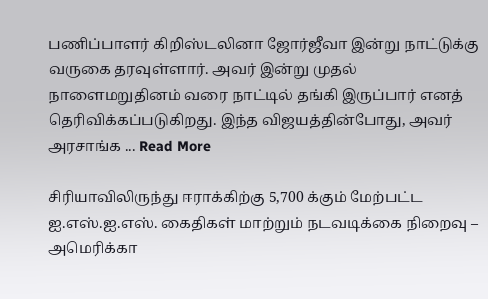பணிப்பாளர் கிறிஸ்டலினா ஜோர்ஜீவா இன்று நாட்டுக்கு வருகை தரவுள்ளார். அவர் இன்று முதல் நாளைமறுதினம் வரை நாட்டில் தங்கி இருப்பார் எனத் தெரிவிக்கப்படுகிறது. இந்த விஜயத்தின்போது, அவர் அரசாங்க ... Read More

சிரியாவிலிருந்து ஈராக்கிற்கு 5,700 க்கும் மேற்பட்ட ஐ.எஸ்.ஐ.எஸ். கைதிகள் மாற்றும் நடவடிக்கை நிறைவு – அமெரிக்கா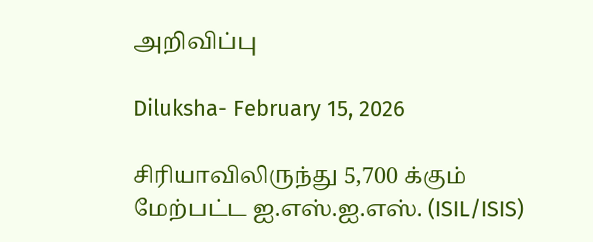அறிவிப்பு

Diluksha- February 15, 2026

சிரியாவிலிருந்து 5,700 க்கும் மேற்பட்ட ஐ.எஸ்.ஐ.எஸ். (ISIL/ISIS)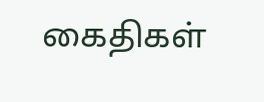கைதிகள்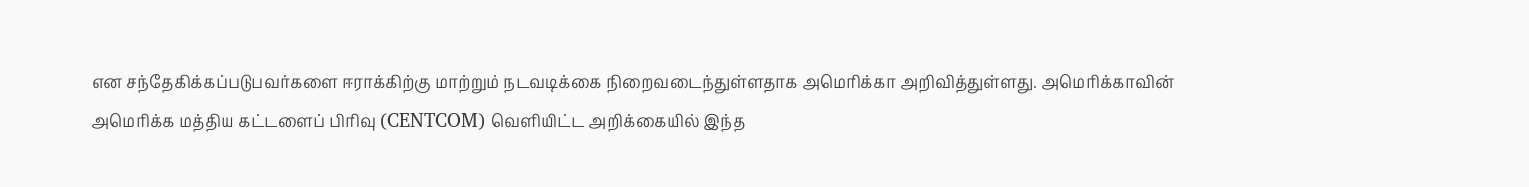என சந்தேகிக்கப்படுபவர்களை ஈராக்கிற்கு மாற்றும் நடவடிக்கை நிறைவடைந்துள்ளதாக அமெரிக்கா அறிவித்துள்ளது. அமெரிக்காவின் அமெரிக்க மத்திய கட்டளைப் பிரிவு (CENTCOM) வெளியிட்ட அறிக்கையில் இந்த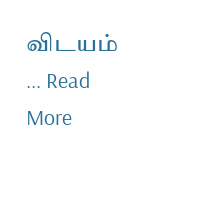விடயம் ... Read More